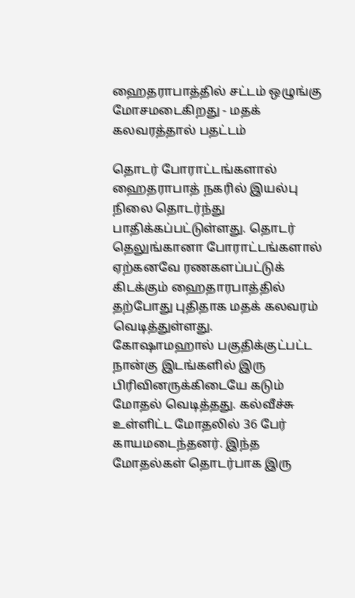ஹைதராபாத்தில் சட்டம் ஒழுங்கு மோசமடைகிறது - மதக் கலவரத்தால் பதட்டம்

தொடர் போராட்டங்களால் ஹைதராபாத் நகரில் இயல்பு நிலை தொடர்ந்து பாதிக்கப்பட்டுள்ளது. தொடர் தெலுங்கானா போராட்டங்களால் ஏற்கனவே ரணகளப்பட்டுக் கிடக்கும் ஹைதாரபாத்தில் தற்போது புதிதாக மதக் கலவரம் வெடித்துள்ளது.
கோஷாமஹால் பகுதிக்குட்பட்ட நான்கு இடங்களில் இரு பிரிவினருக்கிடையே கடும் மோதல் வெடித்தது. கல்வீச்சு உள்ளிட்ட மோதலில் 36 பேர் காயமடைந்தனர். இந்த மோதல்கள் தொடர்பாக இரு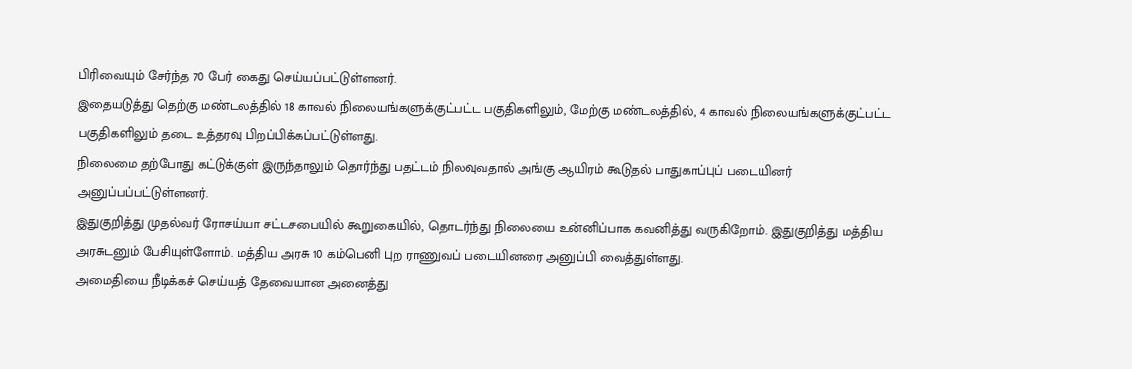பிரிவையும் சேர்ந்த 70 பேர் கைது செய்யப்பட்டுள்ளனர்.
இதையடுத்து தெற்கு மண்டலத்தில் 18 காவல் நிலையங்களுக்குட்பட்ட பகுதிகளிலும், மேற்கு மண்டலத்தில், 4 காவல் நிலையங்களுக்குட்பட்ட பகுதிகளிலும் தடை உத்தரவு பிறப்பிக்கப்பட்டுள்ளது.
நிலைமை தற்போது கட்டுக்குள் இருந்தாலும் தொர்ந்து பதட்டம் நிலவுவதால் அங்கு ஆயிரம் கூடுதல் பாதுகாப்புப் படையினர் அனுப்பப்பட்டுள்ளனர்.
இதுகுறித்து முதல்வர் ரோசய்யா சட்டசபையில் கூறுகையில், தொடர்ந்து நிலையை உன்னிப்பாக கவனித்து வருகிறோம். இதுகுறித்து மத்திய அரசுடனும் பேசியுள்ளோம். மத்திய அரசு 10 கம்பெனி புற ராணுவப் படையினரை அனுப்பி வைத்துள்ளது.
அமைதியை நீடிக்கச் செய்யத் தேவையான அனைத்து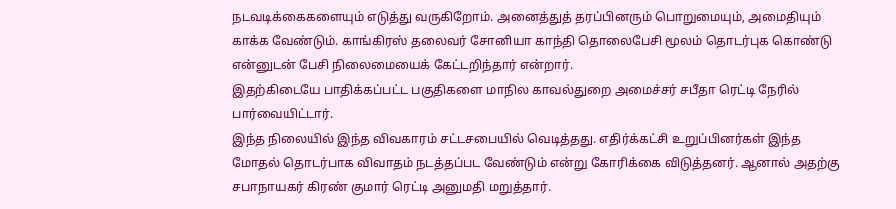நடவடிக்கைகளையும் எடுத்து வருகிறோம். அனைத்துத் தரப்பினரும் பொறுமையும், அமைதியும் காக்க வேண்டும். காங்கிரஸ் தலைவர் சோனியா காந்தி தொலைபேசி மூலம் தொடர்புக கொண்டு என்னுடன் பேசி நிலைமையைக் கேட்டறிந்தார் என்றார்.
இதற்கிடையே பாதிக்கப்பட்ட பகுதிகளை மாநில காவல்துறை அமைச்சர் சபீதா ரெட்டி நேரில் பார்வையிட்டார்.
இந்த நிலையில் இந்த விவகாரம் சட்டசபையில் வெடித்தது. எதிர்க்கட்சி உறுப்பினர்கள் இந்த மோதல் தொடர்பாக விவாதம் நடத்தப்பட வேண்டும் என்று கோரிக்கை விடுத்தனர். ஆனால் அதற்கு சபாநாயகர் கிரண் குமார் ரெட்டி அனுமதி மறுத்தார்.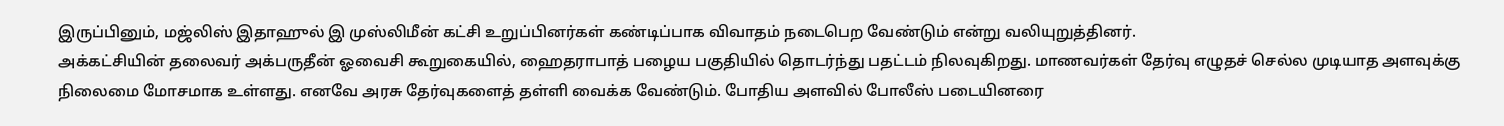இருப்பினும், மஜ்லிஸ் இதாஹுல் இ முஸ்லிமீன் கட்சி உறுப்பினர்கள் கண்டிப்பாக விவாதம் நடைபெற வேண்டும் என்று வலியுறுத்தினர்.
அக்கட்சியின் தலைவர் அக்பருதீன் ஓவைசி கூறுகையில், ஹைதராபாத் பழைய பகுதியில் தொடர்ந்து பதட்டம் நிலவுகிறது. மாணவர்கள் தேர்வு எழுதச் செல்ல முடியாத அளவுக்கு நிலைமை மோசமாக உள்ளது. எனவே அரசு தேர்வுகளைத் தள்ளி வைக்க வேண்டும். போதிய அளவில் போலீஸ் படையினரை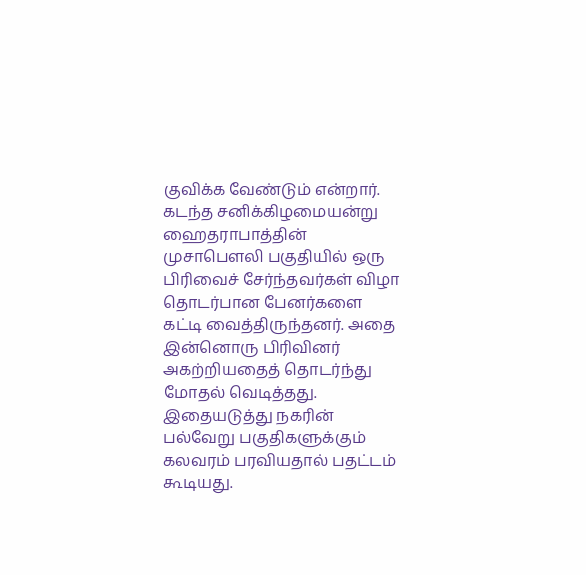குவிக்க வேண்டும் என்றார்.
கடந்த சனிக்கிழமையன்று ஹைதராபாத்தின் முசாபெளலி பகுதியில் ஒரு பிரிவைச் சேர்ந்தவர்கள் விழா தொடர்பான பேனர்களை கட்டி வைத்திருந்தனர். அதை இன்னொரு பிரிவினர் அகற்றியதைத் தொடர்ந்து மோதல் வெடித்தது.
இதையடுத்து நகரின் பல்வேறு பகுதிகளுக்கும் கலவரம் பரவியதால் பதட்டம் கூடியது.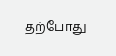தற்போது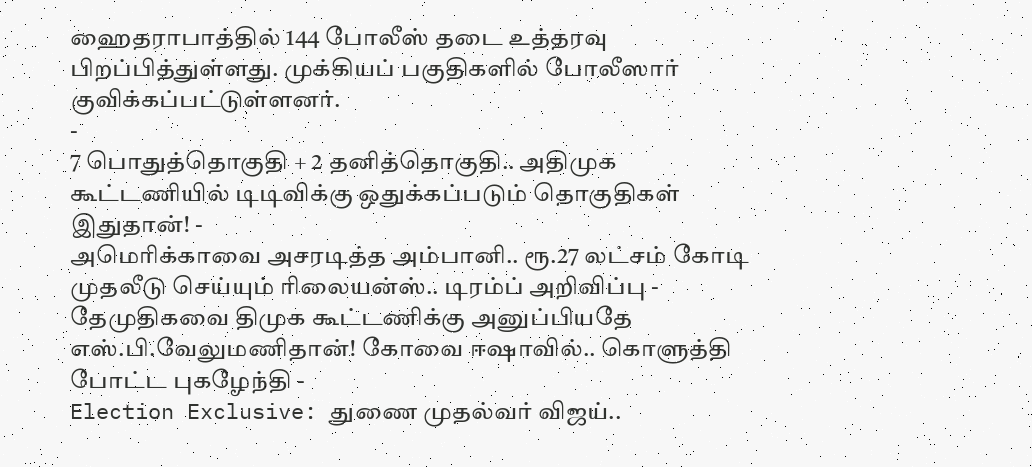ஹைதராபாத்தில் 144 போலீஸ் தடை உத்தரவு பிறப்பித்துள்ளது. முக்கியப் பகுதிகளில் போலீஸார் குவிக்கப்பட்டுள்ளனர்.
-
7 பொதுத்தொகுதி + 2 தனித்தொகுதி.. அதிமுக கூட்டணியில் டிடிவிக்கு ஒதுக்கப்படும் தொகுதிகள் இதுதான்! -
அமெரிக்காவை அசரடித்த அம்பானி.. ரூ.27 லட்சம் கோடி முதலீடு செய்யும் ரிலையன்ஸ்.. டிரம்ப் அறிவிப்பு -
தேமுதிகவை திமுக கூட்டணிக்கு அனுப்பியதே எஸ்.பி.வேலுமணிதான்! கோவை ஈஷாவில்.. கொளுத்தி போட்ட புகழேந்தி -
Election Exclusive: துணை முதல்வர் விஜய்..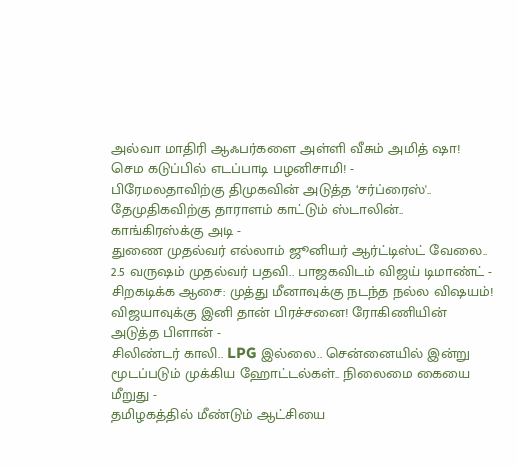அல்வா மாதிரி ஆஃபர்களை அள்ளி வீசும் அமித் ஷா! செம கடுப்பில் எடப்பாடி பழனிசாமி! -
பிரேமலதாவிற்கு திமுகவின் அடுத்த ‘சர்ப்ரைஸ்'.. தேமுதிகவிற்கு தாராளம் காட்டும் ஸ்டாலின்.. காங்கிரஸ்க்கு அடி -
துணை முதல்வர் எல்லாம் ஜூனியர் ஆர்ட்டிஸ்ட் வேலை.. 2.5 வருஷம் முதல்வர் பதவி.. பாஜகவிடம் விஜய் டிமாண்ட் -
சிறகடிக்க ஆசை: முத்து மீனாவுக்கு நடந்த நல்ல விஷயம்! விஜயாவுக்கு இனி தான் பிரச்சனை! ரோகிணியின் அடுத்த பிளான் -
சிலிண்டர் காலி.. LPG இல்லை.. சென்னையில் இன்று மூடப்படும் முக்கிய ஹோட்டல்கள்.. நிலைமை கையை மீறுது -
தமிழகத்தில் மீண்டும் ஆட்சியை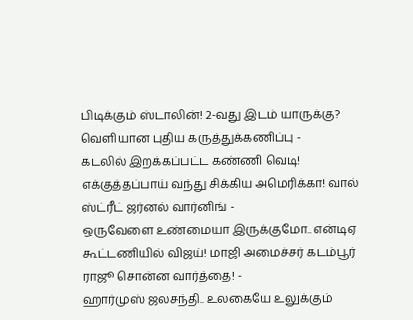பிடிக்கும் ஸ்டாலின்! 2-வது இடம் யாருக்கு? வெளியான புதிய கருத்துக்கணிப்பு -
கடலில் இறக்கப்பட்ட கண்ணி வெடி! எக்குத்தப்பாய் வந்து சிக்கிய அமெரிக்கா! வால் ஸ்ட்ரீட் ஜர்னல் வார்னிங் -
ஒருவேளை உண்மையா இருக்குமோ.. என்டிஏ கூட்டணியில் விஜய்! மாஜி அமைச்சர் கடம்பூர் ராஜூ சொன்ன வார்த்தை! -
ஹார்முஸ் ஜலசந்தி.. உலகையே உலுக்கும்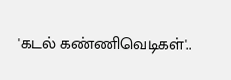'கடல் கண்ணிவெடிகள்'..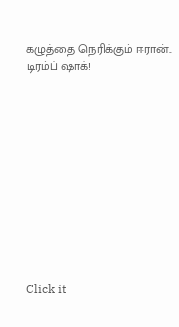கழுத்தை நெரிக்கும் ஈரான்.. டிரம்ப் ஷாக்!












Click it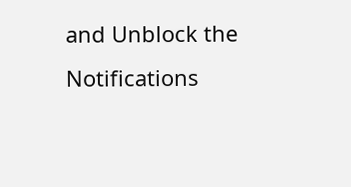and Unblock the Notifications